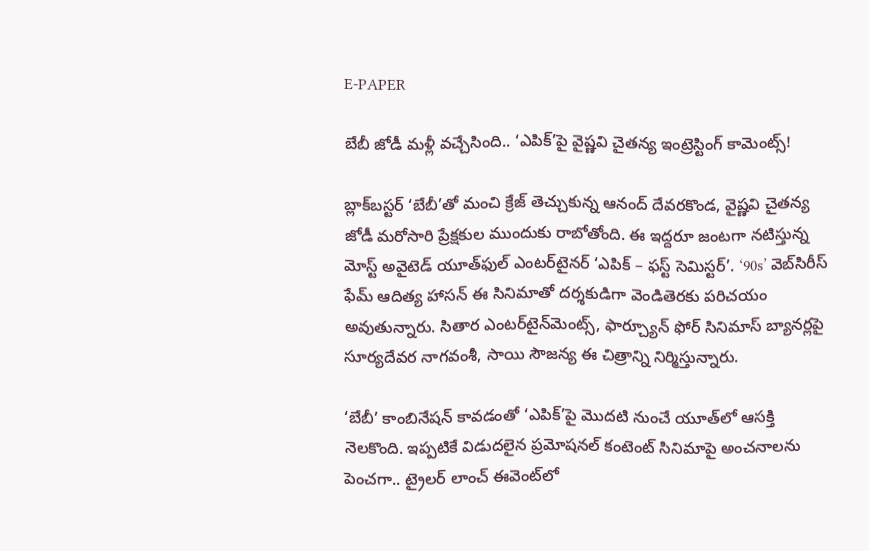E-PAPER

బేబీ జోడీ మళ్లీ వచ్చేసింది.. ‘ఎపిక్’పై వైష్ణవి చైతన్య ఇంట్రెస్టింగ్ కామెంట్స్!

బ్లాక్‌బస్టర్‌ ‘బేబీ’తో మంచి క్రేజ్‌ తెచ్చుకున్న ఆనంద్‌ దేవరకొండ, వైష్ణవి చైతన్య జోడీ మరోసారి ప్రేక్షకుల ముందుకు రాబోతోంది. ఈ ఇద్దరూ జంటగా నటిస్తున్న మోస్ట్‌ అవైటెడ్‌ యూత్‌ఫుల్‌ ఎంటర్‌టైనర్‌ ‘ఎపిక్ – ఫస్ట్‌ సెమిస్టర్‌’. ‘90s’ వెబ్‌సిరీస్‌ ఫేమ్‌ ఆదిత్య హాసన్‌ ఈ సినిమాతో దర్శకుడిగా వెండితెరకు పరిచయం అవుతున్నారు. సితార ఎంటర్‌టైన్‌మెంట్స్‌, ఫార్చ్యూన్‌ ఫోర్‌ సినిమాస్‌ బ్యానర్లపై సూర్యదేవర నాగవంశీ, సాయి సౌజన్య ఈ చిత్రాన్ని నిర్మిస్తున్నారు.

‘బేబీ’ కాంబినేషన్‌ కావడంతో ‘ఎపిక్’పై మొదటి నుంచే యూత్‌లో ఆసక్తి నెలకొంది. ఇప్పటికే విడుదలైన ప్రమోషనల్‌ కంటెంట్‌ సినిమాపై అంచనాలను పెంచగా.. ట్రైలర్‌ లాంచ్‌ ఈవెంట్‌లో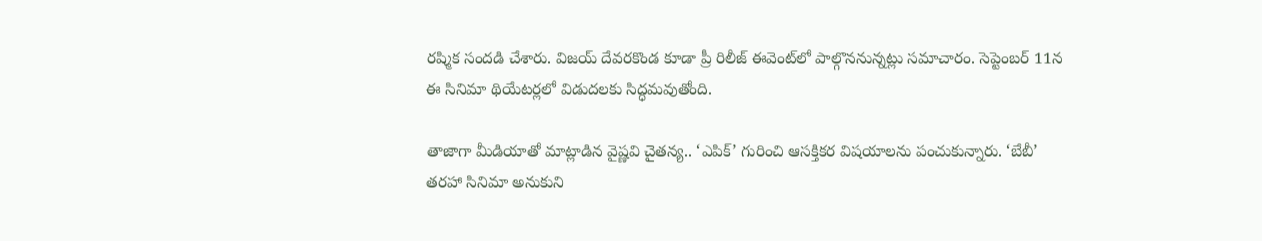రష్మిక సందడి చేశారు. విజయ్‌ దేవరకొండ కూడా ప్రీ రిలీజ్‌ ఈవెంట్‌లో పాల్గొననున్నట్లు సమాచారం. సెప్టెంబర్‌ 11న ఈ సినిమా థియేటర్లలో విడుదలకు సిద్ధమవుతోంది.

తాజాగా మీడియాతో మాట్లాడిన వైష్ణవి చైతన్య.. ‘ఎపిక్’ గురించి ఆసక్తికర విషయాలను పంచుకున్నారు. ‘బేబీ’ తరహా సినిమా అనుకుని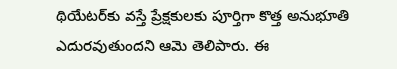థియేటర్‌కు వస్తే ప్రేక్షకులకు పూర్తిగా కొత్త అనుభూతి ఎదురవుతుందని ఆమె తెలిపారు. ఈ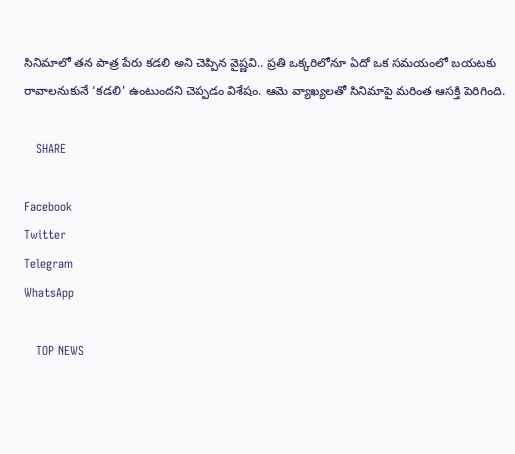సినిమాలో తన పాత్ర పేరు కడలి అని చెప్పిన వైష్ణవి.. ప్రతి ఒక్కరిలోనూ ఏదో ఒక సమయంలో బయటకు రావాలనుకునే ‘కడలి’ ఉంటుందని చెప్పడం విశేషం. ఆమె వ్యాఖ్యలతో సినిమాపై మరింత ఆసక్తి పెరిగింది.

   SHARE

Facebook
Twitter
Telegram
WhatsApp

   TOP NEWS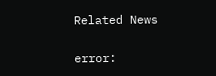Related News

error: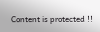Content is protected !!